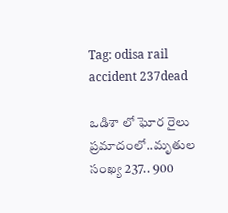Tag: odisa rail accident 237dead

ఒడిశా లో ఘోర రైలు ప్రమాదంలో..మృతుల సంఖ్య 237.. 900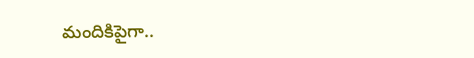మందికిపైగా..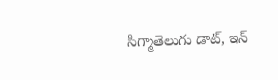సిగ్మాతెలుగు డాట్, ఇన్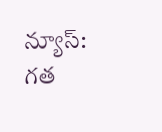న్యూస్: గత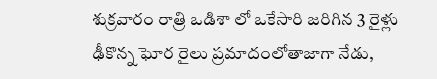శుక్రవారం రాత్రి ఒడిశా లో ఒకేసారి జరిగిన 3 రైళ్లు ఢీకొన్న ఘోర రైలు ప్రమాదంలోతాజాగా నేడు,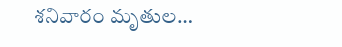శనివారం మృతుల…